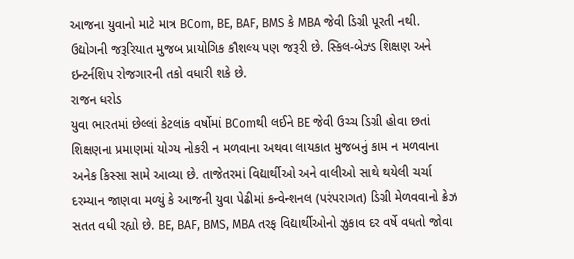આજના યુવાનો માટે માત્ર BCom, BE, BAF, BMS કે MBA જેવી ડિગ્રી પૂરતી નથી. ઉદ્યોગની જરૂરિયાત મુજબ પ્રાયોગિક કૌશલ્ય પણ જરૂરી છે. સ્કિલ-બેઝ્ડ શિક્ષણ અને ઇન્ટર્નશિપ રોજગારની તકો વધારી શકે છે.
રાજન ધરોડ
યુવા ભારતમાં છેલ્લાં કેટલાંક વર્ષોમાં BComથી લઈને BE જેવી ઉચ્ચ ડિગ્રી હોવા છતાં શિક્ષણના પ્રમાણમાં યોગ્ય નોકરી ન મળવાના અથવા લાયકાત મુજબનું કામ ન મળવાના અનેક કિસ્સા સામે આવ્યા છે. તાજેતરમાં વિદ્યાર્થીઓ અને વાલીઓ સાથે થયેલી ચર્ચા દરમ્યાન જાણવા મળ્યું કે આજની યુવા પેઢીમાં કન્વેન્શનલ (પરંપરાગત) ડિગ્રી મેળવવાનો ક્રેઝ સતત વધી રહ્યો છે. BE, BAF, BMS, MBA તરફ વિદ્યાર્થીઓનો ઝુકાવ દર વર્ષે વધતો જોવા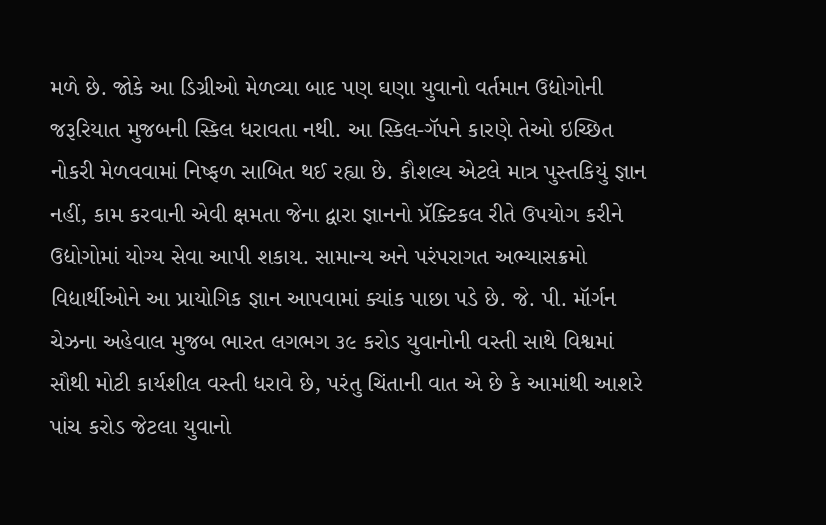મળે છે. જોકે આ ડિગ્રીઓ મેળવ્યા બાદ પણ ઘણા યુવાનો વર્તમાન ઉદ્યોગોની જરૂરિયાત મુજબની સ્કિલ ધરાવતા નથી. આ સ્કિલ-ગૅપને કારણે તેઓ ઇચ્છિત નોકરી મેળવવામાં નિષ્ફળ સાબિત થઈ રહ્યા છે. કૌશલ્ય એટલે માત્ર પુસ્તકિયું જ્ઞાન નહીં, કામ કરવાની એવી ક્ષમતા જેના દ્વારા જ્ઞાનનો પ્રૅક્ટિકલ રીતે ઉપયોગ કરીને ઉદ્યોગોમાં યોગ્ય સેવા આપી શકાય. સામાન્ય અને પરંપરાગત અભ્યાસક્રમો વિદ્યાર્થીઓને આ પ્રાયોગિક જ્ઞાન આપવામાં ક્યાંક પાછા પડે છે. જે. પી. મૉર્ગન ચેઝના અહેવાલ મુજબ ભારત લગભગ ૩૯ કરોડ યુવાનોની વસ્તી સાથે વિશ્વમાં સૌથી મોટી કાર્યશીલ વસ્તી ધરાવે છે, પરંતુ ચિંતાની વાત એ છે કે આમાંથી આશરે પાંચ કરોડ જેટલા યુવાનો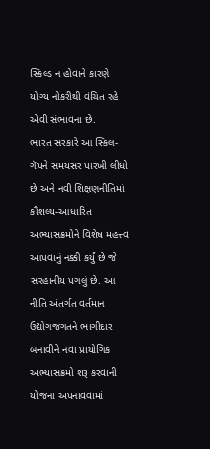સ્કિલ્ડ ન હોવાને કારણે યોગ્ય નોકરીથી વંચિત રહે એવી સંભાવના છે.
ભારત સરકારે આ સ્કિલ-ગૅપને સમયસર પારખી લીધો છે અને નવી શિક્ષણનીતિમાં કૌશલ્ય-આધારિત અભ્યાસક્રમોને વિશેષ મહત્ત્વ આપવાનું નક્કી કર્યું છે જે સરહાનીય પગલું છે. આ નીતિ અંતર્ગત વર્તમાન ઉદ્યોગજગતને ભાગીદાર બનાવીને નવા પ્રાયોગિક અભ્યાસક્રમો શરૂ કરવાની યોજના અપનાવવામાં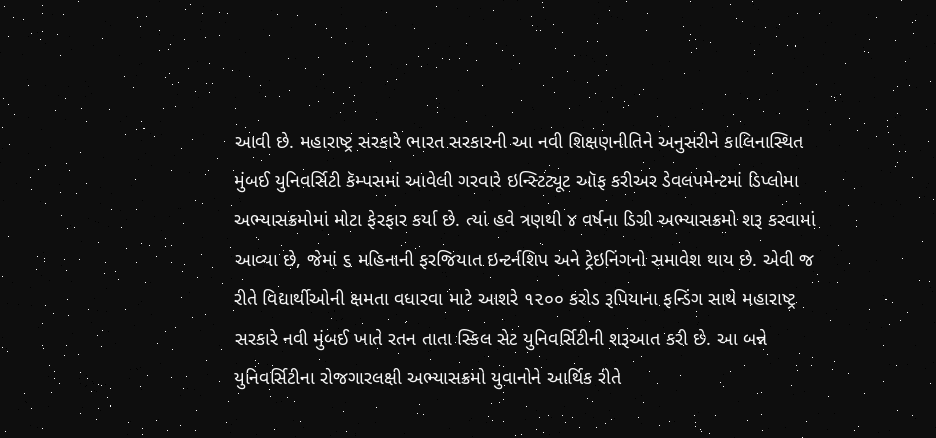આવી છે. મહારાષ્ટ્ર સરકારે ભારત સરકારની આ નવી શિક્ષણનીતિને અનુસરીને કાલિનાસ્થિત મુંબઈ યુનિવર્સિટી કૅમ્પસમાં આવેલી ગરવારે ઇન્સ્ટિટ્યૂટ ઑફ કરીઅર ડેવલપમેન્ટમાં ડિપ્લોમા અભ્યાસક્રમોમાં મોટા ફેરફાર કર્યા છે. ત્યાં હવે ત્રણથી ૪ વર્ષના ડિગ્રી અભ્યાસક્રમો શરૂ કરવામાં આવ્યા છે, જેમાં ૬ મહિનાની ફરજિયાત ઇન્ટર્નશિપ અને ટ્રેઇનિંગનો સમાવેશ થાય છે. એવી જ રીતે વિદ્યાર્થીઓની ક્ષમતા વધારવા માટે આશરે ૧૨૦૦ કરોડ રૂપિયાના ફન્ડિંગ સાથે મહારાષ્ટ્ર સરકારે નવી મુંબઈ ખાતે રતન તાતા સ્કિલ સેટ યુનિવર્સિટીની શરૂઆત કરી છે. આ બન્ને યુનિવર્સિટીના રોજગારલક્ષી અભ્યાસક્રમો યુવાનોને આર્થિક રીતે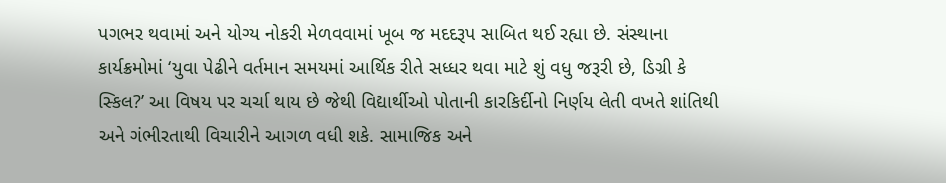પગભર થવામાં અને યોગ્ય નોકરી મેળવવામાં ખૂબ જ મદદરૂપ સાબિત થઈ રહ્યા છે. સંસ્થાના કાર્યક્રમોમાં ‘યુવા પેઢીને વર્તમાન સમયમાં આર્થિક રીતે સધ્ધર થવા માટે શું વધુ જરૂરી છે, ડિગ્રી કે સ્કિલ?’ આ વિષય પર ચર્ચા થાય છે જેથી વિદ્યાર્થીઓ પોતાની કારકિર્દીનો નિર્ણય લેતી વખતે શાંતિથી અને ગંભીરતાથી વિચારીને આગળ વધી શકે. સામાજિક અને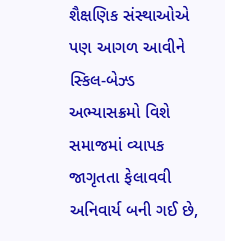શૈક્ષણિક સંસ્થાઓએ પણ આગળ આવીને સ્કિલ-બેઝ્ડ અભ્યાસક્રમો વિશે સમાજમાં વ્યાપક જાગૃતતા ફેલાવવી અનિવાર્ય બની ગઈ છે,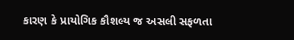કારણ કે પ્રાયોગિક કૌશલ્ય જ અસલી સફળતા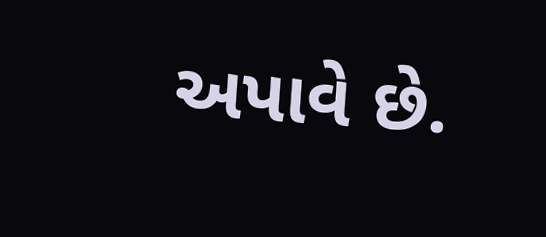અપાવે છે.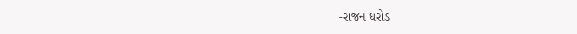-રાજન ધરોડ